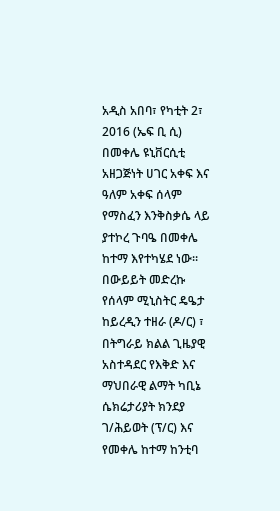አዲስ አበባ፣ የካቲት 2፣ 2016 (ኤፍ ቢ ሲ) በመቀሌ ዩኒቨርሲቲ አዘጋጅነት ሀገር አቀፍ እና ዓለም አቀፍ ሰላም የማስፈን እንቅስቃሴ ላይ ያተኮረ ጉባዔ በመቀሌ ከተማ እየተካሄደ ነው።
በውይይት መድረኩ የሰላም ሚኒስትር ዴዔታ ከይረዲን ተዘራ (ዶ/ር) ፣ በትግራይ ክልል ጊዜያዊ አስተዳደር የእቅድ እና ማህበራዊ ልማት ካቢኔ ሴክሬታሪያት ክንደያ ገ/ሕይወት (ፕ/ር) እና የመቀሌ ከተማ ከንቲባ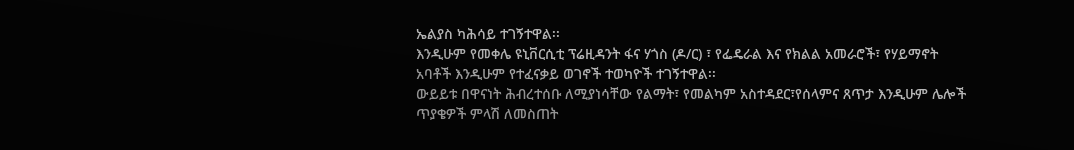ኤልያስ ካሕሳይ ተገኝተዋል፡፡
እንዲሁም የመቀሌ ዩኒቨርሲቲ ፕሬዚዳንት ፋና ሃጎስ (ዶ/ር) ፣ የፌዴራል እና የክልል አመራሮች፣ የሃይማኖት አባቶች እንዲሁም የተፈናቃይ ወገኖች ተወካዮች ተገኝተዋል፡፡
ውይይቱ በዋናነት ሕብረተሰቡ ለሚያነሳቸው የልማት፣ የመልካም አስተዳደር፣የሰላምና ጸጥታ እንዲሁም ሌሎች ጥያቄዎች ምላሽ ለመስጠት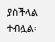ያስችላል ተብሏል፡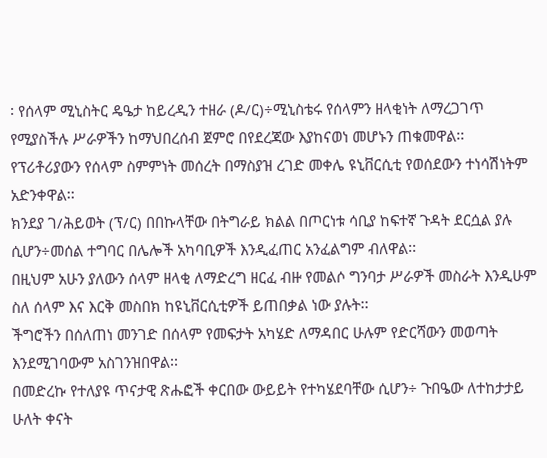፡ የሰላም ሚኒስትር ዴዔታ ከይረዲን ተዘራ (ዶ/ር)÷ሚኒስቴሩ የሰላምን ዘላቂነት ለማረጋገጥ የሚያስችሉ ሥራዎችን ከማህበረሰብ ጀምሮ በየደረጃው እያከናወነ መሆኑን ጠቁመዋል፡፡
የፕሪቶሪያውን የሰላም ስምምነት መሰረት በማስያዝ ረገድ መቀሌ ዩኒቨርሲቲ የወሰደውን ተነሳሽነትም አድንቀዋል፡፡
ክንደያ ገ/ሕይወት (ፕ/ር) በበኩላቸው በትግራይ ክልል በጦርነቱ ሳቢያ ከፍተኛ ጉዳት ደርሷል ያሉ ሲሆን÷መሰል ተግባር በሌሎች አካባቢዎች እንዲፈጠር አንፈልግም ብለዋል፡፡
በዚህም አሁን ያለውን ሰላም ዘላቂ ለማድረግ ዘርፈ ብዙ የመልሶ ግንባታ ሥራዎች መስራት እንዲሁም ስለ ሰላም እና እርቅ መስበክ ከዩኒቨርሲቲዎች ይጠበቃል ነው ያሉት፡፡
ችግሮችን በሰለጠነ መንገድ በሰላም የመፍታት አካሄድ ለማዳበር ሁሉም የድርሻውን መወጣት እንደሚገባውም አስገንዝበዋል፡፡
በመድረኩ የተለያዩ ጥናታዊ ጽሑፎች ቀርበው ውይይት የተካሄደባቸው ሲሆን÷ ጉበዔው ለተከታታይ ሁለት ቀናት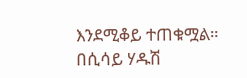እንደሚቆይ ተጠቁሟል።
በሲሳይ ሃዱሽ